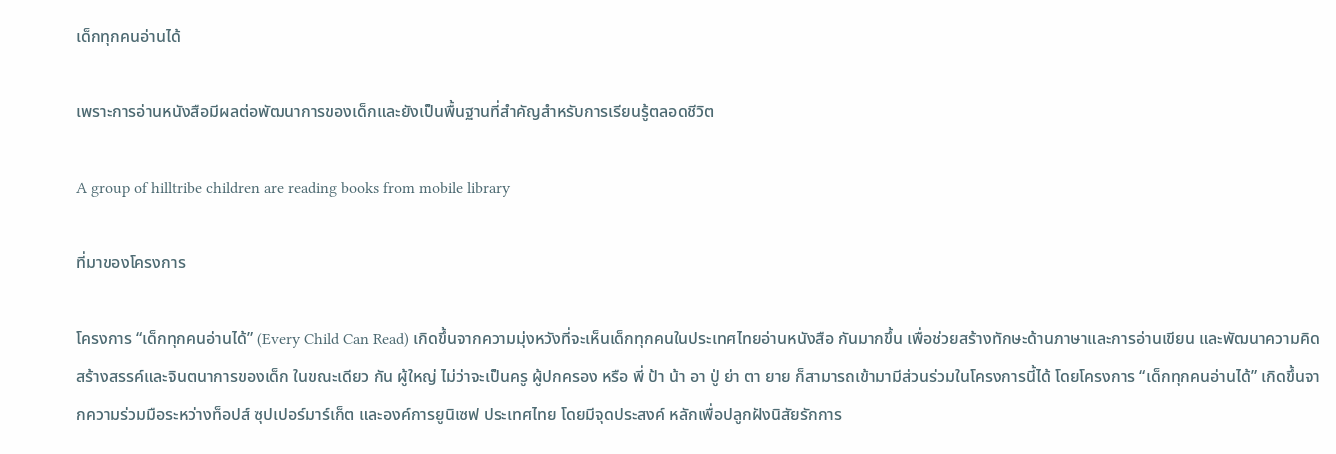เด็กทุกคนอ่านได้

เพราะการอ่านหนังสือมีผลต่อพัฒนาการของเด็กและยังเป็นพื้นฐานที่สำคัญสำหรับการเรียนรู้ตลอดชีวิต

A group of hilltribe children are reading books from mobile library

ที่มาของโครงการ

โครงการ “เด็กทุกคนอ่านได้” (Every Child Can Read) เกิดขึ้นจากความมุ่งหวังที่จะเห็นเด็กทุกคนในประเทศไทยอ่านหนังสือ กันมากขึ้น เพื่อช่วยสร้างทักษะด้านภาษาและการอ่านเขียน และพัฒนาความคิดสร้างสรรค์และจินตนาการของเด็ก ในขณะเดียว กัน ผู้ใหญ่ ไม่ว่าจะเป็นครู ผู้ปกครอง หรือ พี่ ป้า น้า อา ปู่ ย่า ตา ยาย ก็สามารถเข้ามามีส่วนร่วมในโครงการนี้ได้ โดยโครงการ “เด็กทุกคนอ่านได้” เกิดขึ้นจากความร่วมมือระหว่างท็อปส์ ซุปเปอร์มาร์เก็ต และองค์การยูนิเซฟ ประเทศไทย โดยมีจุดประสงค์ หลักเพื่อปลูกฝังนิสัยรักการ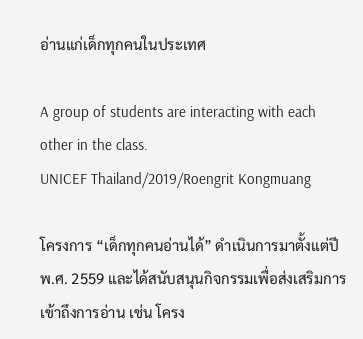อ่านแก่เด็กทุกคนในประเทศ

A group of students are interacting with each other in the class.
UNICEF Thailand/2019/Roengrit Kongmuang

โครงการ “เด็กทุกคนอ่านได้” ดำเนินการมาตั้งแต่ปี พ.ศ. 2559 และได้สนับสนุนกิจกรรมเพื่อส่งเสริมการเข้าถึงการอ่าน เช่น โครง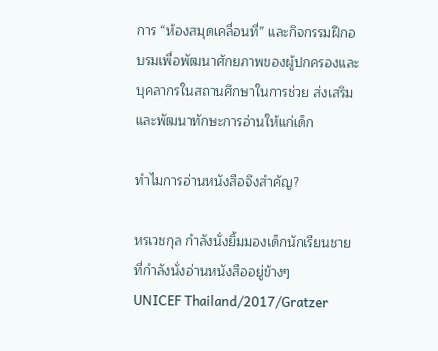การ “ห้องสมุดเคลื่อนที่” และกิจกรรมฝึกอบรมเพื่อพัฒนาศักยภาพของผู้ปกครองและบุคลากรในสถานศึกษาในการช่วย ส่งเสริมและพัฒนาทักษะการอ่านให้แก่เด็ก

ทำไมการอ่านหนังสือจึงสำคัญ?

หรเวชกุล กำลังนั่งยิ้มมองเด็กนักเรียนชายที่กำลังนั่งอ่านหนังสืออยู่ข้างๆ
UNICEF Thailand/2017/Gratzer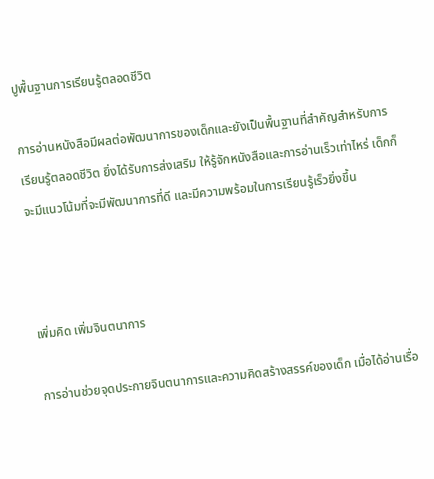ปูพื้นฐานการเรียนรู้ตลอดชีวิต

การอ่านหนังสือมีผลต่อพัฒนาการของเด็กและยังเป็นพื้นฐานที่สำคัญสำหรับการเรียนรู้ตลอดชีวิต ยิ่งได้รับการส่งเสริม ให้รู้จักหนังสือและการอ่านเร็วเท่าไหร่ เด็กก็จะมีแนวโน้มที่จะมีพัฒนาการที่ดี และมีความพร้อมในการเรียนรู้เร็วยิ่งขึ้น



เพิ่มคิด เพิ่มจินตนาการ

การอ่านช่วยจุดประกายจินตนาการและความคิดสร้างสรรค์ของเด็ก เมื่อได้อ่านเรื่อ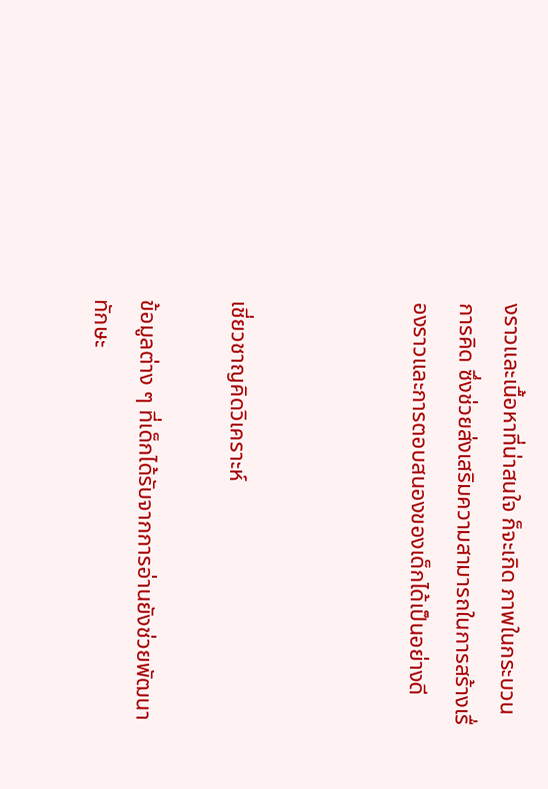งราวและเนื้อหาที่น่าสนใจ ก็จะเกิด ภาพในกระบวนการคิด ซึ่งช่วยส่งเสริมความสามารถในการสร้างเรื่องราวและการตอบสนองของเด็กได้เป็นอย่างดี



เชี่ยวชาญคิดวิเคราะห์

ข้อมูลต่าง ๆ ที่เด็กได้รับจากการอ่านยังช่วยพัฒนาทักษะ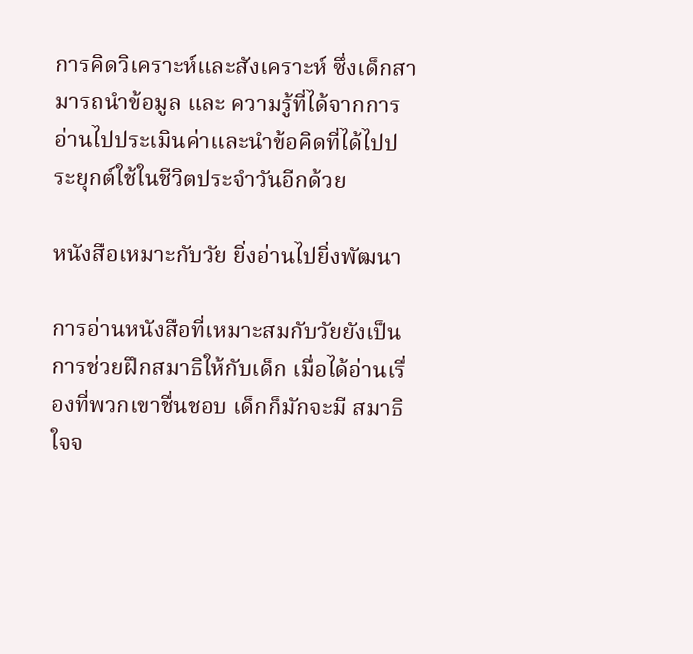การคิดวิเคราะห์และสังเคราะห์ ซึ่งเด็กสามารถนำข้อมูล และ ความรู้ที่ได้จากการอ่านไปประเมินค่าและนำข้อคิดที่ได้ไปประยุกต์ใช้ในชีวิตประจำวันอีกด้วย

หนังสือเหมาะกับวัย ยิ่งอ่านไปยิ่งพัฒนา

การอ่านหนังสือที่เหมาะสมกับวัยยังเป็นการช่วยฝึกสมาธิให้กับเด็ก เมื่อได้อ่านเรื่องที่พวกเขาชื่นชอบ เด็กก็มักจะมี สมาธิใจจ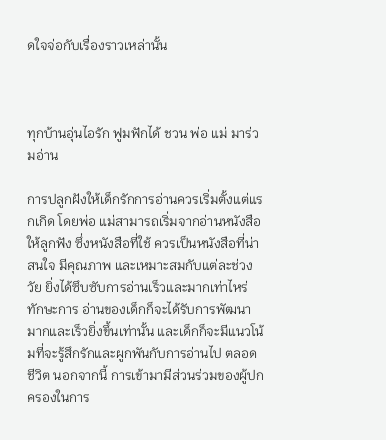ดใจจ่อกับเรื่องราวเหล่านั้น



ทุกบ้านอุ่นไอรัก ฟูมฟักได้ ชวน พ่อ แม่ มาร่วมอ่าน

การปลูกฝังให้เด็กรักการอ่านควรเริ่มตั้งแต่แรกเกิด โดยพ่อ แม่สามารถเริ่มจากอ่านหนังสือให้ลูกฟัง ซึ่งหนังสือที่ใช้ ควรเป็นหนังสือที่น่าสนใจ มีคุณภาพ และเหมาะสมกับแต่ละช่วงวัย ยิ่งได้ซึบซับการอ่านเร็วและมากเท่าไหร่ ทักษะการ อ่านของเด็กก็จะได้รับการพัฒนามากและเร็วยิ่งขึ้นเท่านั้น และเด็กก็จะมีแนวโน้มที่จะรู้สึกรักและผูกพันกับการอ่านไป ตลอดชีวิต นอกจากนี้ การเข้ามามีส่วนร่วมของผู้ปกครองในการ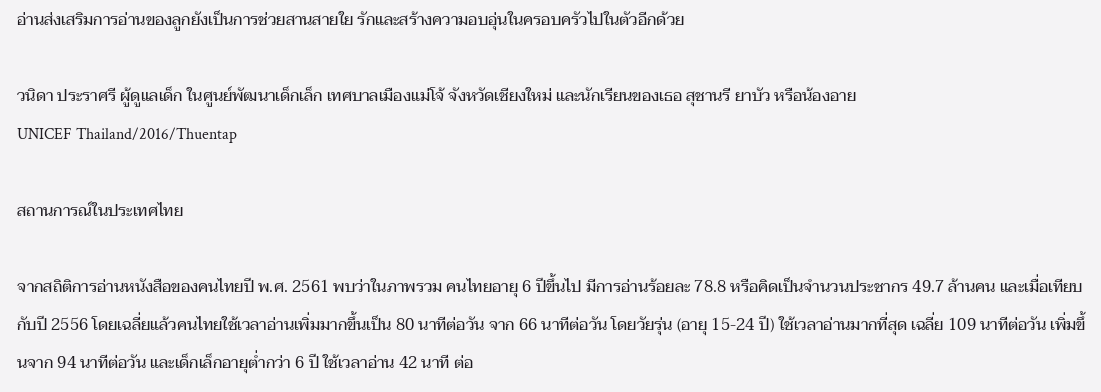อ่านส่งเสริมการอ่านของลูกยังเป็นการช่วยสานสายใย รักและสร้างความอบอุ่นในครอบครัวไปในตัวอีกด้วย

วนิดา ประราศรี ผู้ดูแลเด็ก ในศูนย์พัฒนาเด็กเล็ก เทศบาลเมืองแม่โจ้ จังหวัดเชียงใหม่ และนักเรียนของเธอ สุชานรี ยาบัว หรือน้องอาย
UNICEF Thailand/2016/Thuentap

สถานการณ์ในประเทศไทย

จากสถิติการอ่านหนังสือของคนไทยปี พ.ศ. 2561 พบว่าในภาพรวม คนไทยอายุ 6 ปีขึ้นไป มีการอ่านร้อยละ 78.8 หรือคิดเป็นจำนวนประชากร 49.7 ล้านคน และเมื่อเทียบกับปี 2556 โดยเฉลี่ยแล้วคนไทยใช้เวลาอ่านเพิ่มมากขึ้นเป็น 80 นาทีต่อวัน จาก 66 นาทีต่อวัน โดยวัยรุ่น (อายุ 15-24 ปี) ใช้เวลาอ่านมากที่สุด เฉลี่ย 109 นาทีต่อวัน เพิ่มขึ้นจาก 94 นาทีต่อวัน และเด็กเล็กอายุต่ำกว่า 6 ปี ใช้เวลาอ่าน 42 นาที ต่อ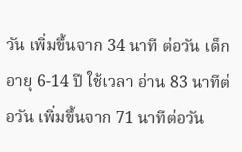วัน เพิ่มขึ้นจาก 34 นาที ต่อวัน เด็กอายุ 6-14 ปี ใช้เวลา อ่าน 83 นาทีต่อวัน เพิ่มขึ้นจาก 71 นาทีต่อวัน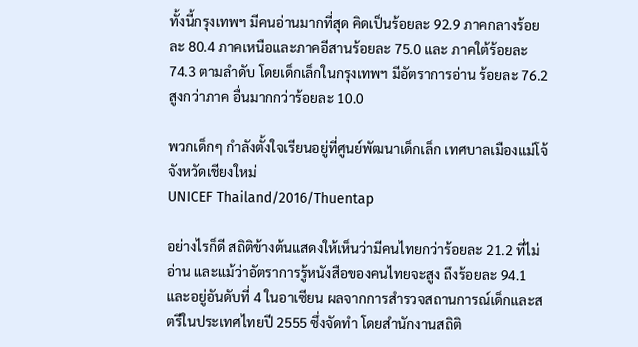ทั้งนี้กรุงเทพฯ มีคนอ่านมากที่สุด คิดเป็นร้อยละ 92.9 ภาคกลางร้อยละ 80.4 ภาคเหนือและภาคอีสานร้อยละ 75.0 และ ภาคใต้ร้อยละ 74.3 ตามลำดับ โดยเด็กเล็กในกรุงเทพฯ มีอัตราการอ่าน ร้อยละ 76.2 สูงกว่าภาค อื่นมากกว่าร้อยละ 10.0

พวกเด็กๆ กำลังตั้งใจเรียนอยู่ที่ศูนย์พัฒนาเด็กเล็ก เทศบาลเมืองแม่โจ้ จังหวัดเชียงใหม่
UNICEF Thailand/2016/Thuentap

อย่างไรก็ดี สถิติข้างต้นแสดงให้เห็นว่ามีคนไทยกว่าร้อยละ 21.2 ที่ไม่อ่าน และแม้ว่าอัตราการรู้หนังสือของคนไทยจะสูง ถึงร้อยละ 94.1 และอยู่อันดับที่ 4 ในอาเซียน ผลจากการสำรวจสถานการณ์เด็กและสตรีในประเทศไทยปี 2555 ซึ่งจัดทำ โดยสำนักงานสถิติ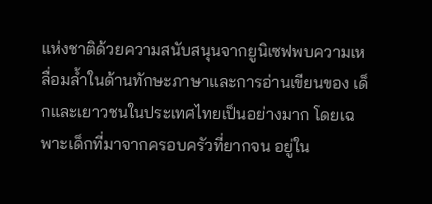แห่งชาติด้วยความสนับสนุนจากยูนิเซฟพบความเหลื่อมล้ำในด้านทักษะภาษาและการอ่านเขียนของ เด็กและเยาวชนในประเทศไทยเป็นอย่างมาก โดยเฉพาะเด็กที่มาจากครอบครัวที่ยากจน อยู่ใน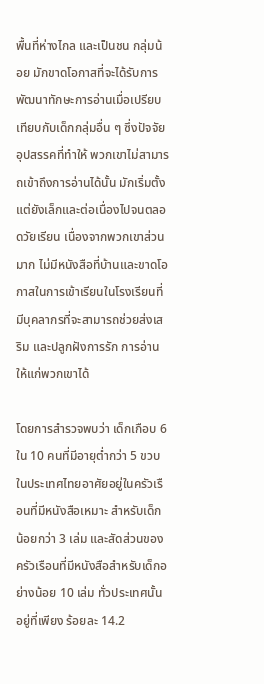พื้นที่ห่างไกล และเป็นชน กลุ่มน้อย มักขาดโอกาสที่จะได้รับการพัฒนาทักษะการอ่านเมื่อเปรียบเทียบกับเด็กกลุ่มอื่น ๆ ซึ่งปัจจัยอุปสรรคที่ทำให้ พวกเขาไม่สามารถเข้าถึงการอ่านได้นั้น มักเริ่มตั้งแต่ยังเล็กและต่อเนื่องไปจนตลอดวัยเรียน เนื่องจากพวกเขาส่วนมาก ไม่มีหนังสือที่บ้านและขาดโอกาสในการเข้าเรียนในโรงเรียนที่มีบุคลากรที่จะสามารถช่วยส่งเสริม และปลูกฝังการรัก การอ่านให้แก่พวกเขาได้

โดยการสำรวจพบว่า เด็กเกือบ 6 ใน 10 คนที่มีอายุต่ำกว่า 5 ขวบ ในประเทศไทยอาศัยอยู่ในครัวเรือนที่มีหนังสือเหมาะ สำหรับเด็กน้อยกว่า 3 เล่ม และสัดส่วนของครัวเรือนที่มีหนังสือสำหรับเด็กอย่างน้อย 10 เล่ม ทั่วประเทศนั้น อยู่ที่เพียง ร้อยละ 14.2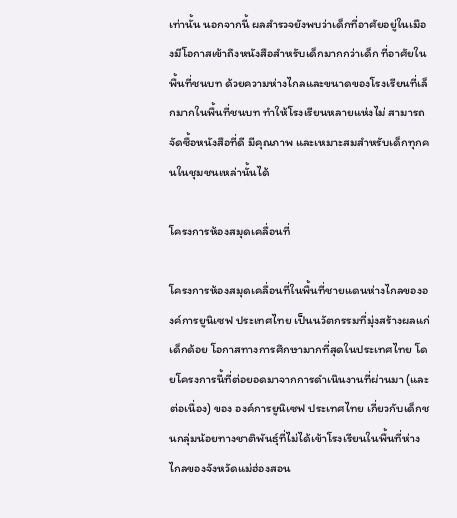เท่านั้น นอกจากนี้ ผลสำรวจยังพบว่าเด็กที่อาศัยอยู่ในเมืองมีโอกาสเข้าถึงหนังสือสำหรับเด็กมากกว่าเด็ก ที่อาศัยในพื้นที่ชนบท ด้วยความห่างไกลและขนาดของโรงเรียนที่เล็กมากในพื้นที่ชนบท ทำให้โรงเรียนหลายแห่งไม่ สามารถจัดซื้อหนังสือที่ดี มีคุณภาพ และเหมาะสมสำหรับเด็กทุกคนในชุมชนเหล่านั้นได้

โครงการห้องสมุดเคลื่อนที่

โครงการห้องสมุดเคลื่อนที่ในพื้นที่ชายแดนห่างไกลขององค์การยูนิเซฟ ประเทศไทย เป็นนวัตกรรมที่มุ่งสร้างผลแก่เด็กด้อย โอกาสทางการศึกษามากที่สุดในประเทศไทย โดยโครงการนี้ที่ต่อยอดมาจากการดำเนินงานที่ผ่านมา (และต่อเนื่อง) ของ องค์การยูนิเซฟ ประเทศไทย เกี่ยวกับเด็กชนกลุ่มน้อยทางชาติพันธุ์ที่ไม่ได้เข้าโรงเรียนในพื้นที่ห่างไกลของจังหวัดแม่ฮ่องสอน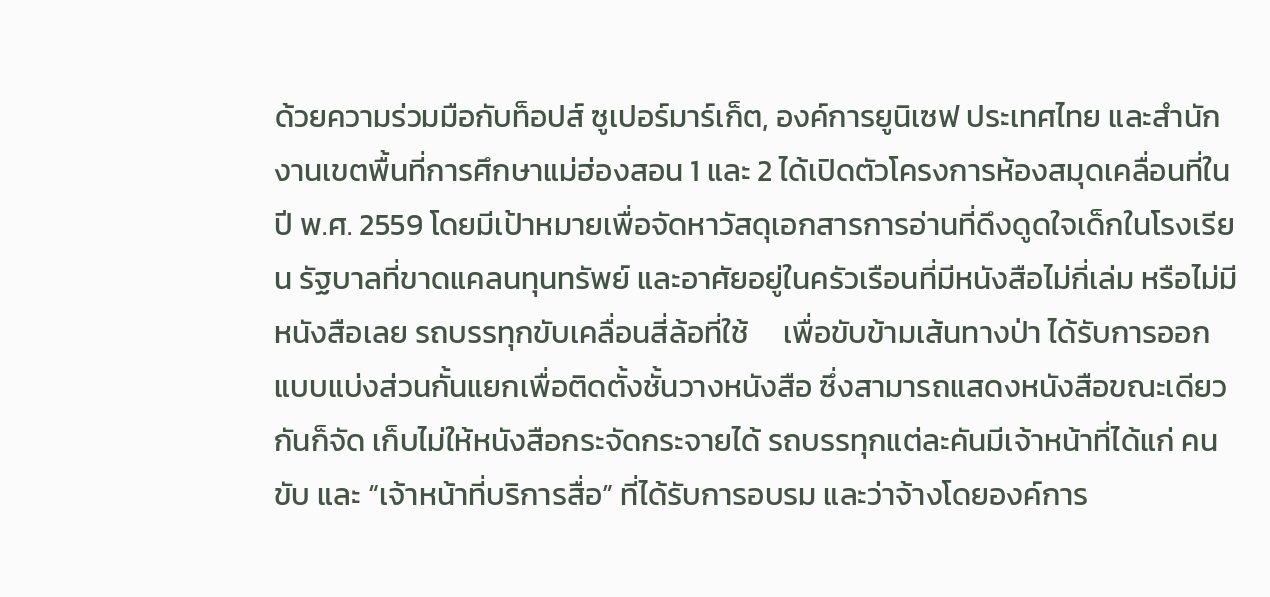ด้วยความร่วมมือกับท็อปส์ ซูเปอร์มาร์เก็ต, องค์การยูนิเซฟ ประเทศไทย และสำนักงานเขตพื้นที่การศึกษาแม่ฮ่องสอน 1 และ 2 ได้เปิดตัวโครงการห้องสมุดเคลื่อนที่ในปี พ.ศ. 2559 โดยมีเป้าหมายเพื่อจัดหาวัสดุเอกสารการอ่านที่ดึงดูดใจเด็กในโรงเรียน รัฐบาลที่ขาดแคลนทุนทรัพย์ และอาศัยอยู่ในครัวเรือนที่มีหนังสือไม่กี่เล่ม หรือไม่มีหนังสือเลย รถบรรทุกขับเคลื่อนสี่ล้อที่ใช้     เพื่อขับข้ามเส้นทางป่า ได้รับการออกแบบแบ่งส่วนกั้นแยกเพื่อติดตั้งชั้นวางหนังสือ ซึ่งสามารถแสดงหนังสือขณะเดียวกันก็จัด เก็บไม่ให้หนังสือกระจัดกระจายได้ รถบรรทุกแต่ละคันมีเจ้าหน้าที่ได้แก่ คนขับ และ “เจ้าหน้าที่บริการสื่อ” ที่ได้รับการอบรม และว่าจ้างโดยองค์การ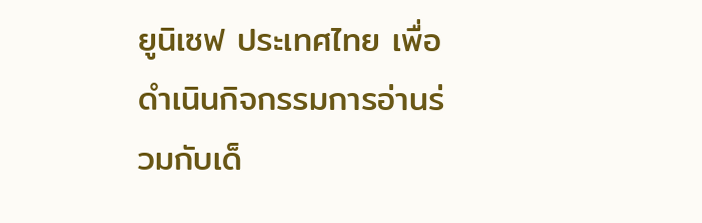ยูนิเซฟ ประเทศไทย เพื่อดำเนินกิจกรรมการอ่านร่วมกับเด็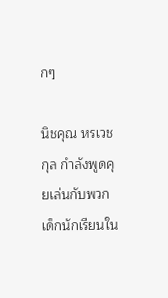กๆ

นิชคุณ หรเวชกุล กำลังพูดคุยเล่นกับพวกเด็กนักเรียนใน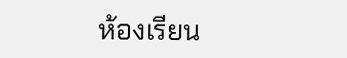ห้องเรียน